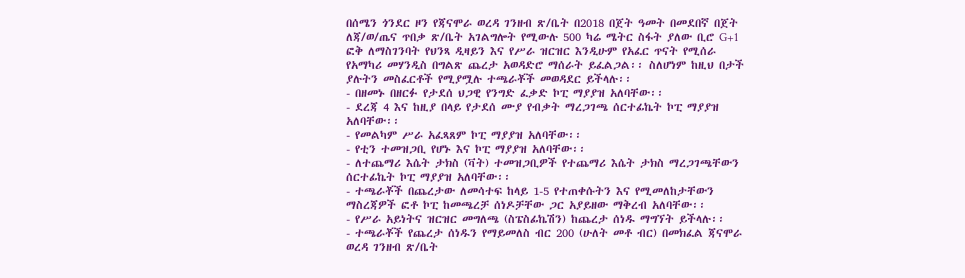በሰሜን ጎንደር ዞን የጃናሞራ ወረዳ ገንዘብ ጽ/ቤት በ2018 በጀት ዓመት በመደበኛ በጀት ለጃ/ወ/ጤና ጥበቃ ጽ/ቤት አገልግሎት የሚውሉ 500 ካሬ ሜትር ስፋት ያለው ቢሮ G+1 ፎቅ ለማስገንባት የህንጻ ዲዛይን እና የሥራ ዝርዝር እንዲሁም የአፈር ጥናት የሚሰራ የአማካሪ መሃንዲስ በግልጽ ጨረታ አወዳድሮ ማሰራት ይፈልጋል፡፡ ስለሆነም ከዚህ በታች ያሉትን መስፈርቶች የሚያሟሉ ተጫራቾች መወዳደር ይችላሉ፡፡
- በዘመኑ በዘርፉ የታደሰ ህጋዊ የንግድ ፈቃድ ኮፒ ማያያዝ አለባቸው፡፡
- ደረጃ 4 እና ከዚያ በላይ የታደሰ ሙያ የብቃት ማረጋገጫ ሰርተፊኬት ኮፒ ማያያዝ አለባቸው፡፡
- የመልካም ሥራ አፈጻጸም ኮፒ ማያያዝ አለባቸው፡፡
- የቲን ተመዝጋቢ የሆኑ እና ኮፒ ማያያዝ አለባቸው፡፡
- ለተጨማሪ እሴት ታክስ (ቫት) ተመዝጋቢዎች የተጨማሪ እሴት ታክስ ማረጋገጫቸውን ሰርተፊኬት ኮፒ ማያያዝ አለባቸው፡፡
- ተጫራቾች በጨረታው ለመሳተፍ ከላይ 1-5 የተጠቀሱትን እና የሚመለከታቸውን ማስረጃዎች ፎቶ ኮፒ ከመጫረቻ ሰነዶቻቸው ጋር አያይዘው ማቅረብ አለባቸው፡፡
- የሥራ አይነትና ዝርዝር መግለጫ (ስፔስፊኬሽን) ከጨረታ ሰነዱ ማግኘት ይችላሉ፡፡
- ተጫራቾች የጨረታ ሰነዱን የማይመለስ ብር 200 (ሁለት መቶ ብር) በመክፈል ጃናሞራ ወረዳ ገንዘብ ጽ/ቤት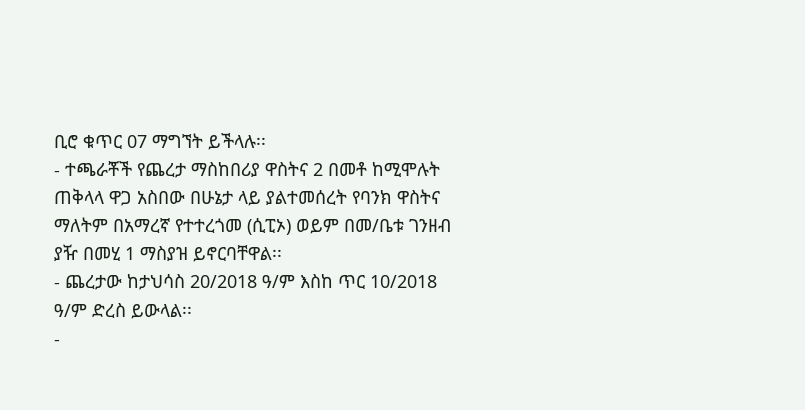ቢሮ ቁጥር 07 ማግኘት ይችላሉ፡፡
- ተጫራቾች የጨረታ ማስከበሪያ ዋስትና 2 በመቶ ከሚሞሉት ጠቅላላ ዋጋ አስበው በሁኔታ ላይ ያልተመሰረት የባንክ ዋስትና ማለትም በአማረኛ የተተረጎመ (ሲፒኦ) ወይም በመ/ቤቱ ገንዘብ ያዥ በመሂ 1 ማስያዝ ይኖርባቸዋል፡፡
- ጨረታው ከታህሳስ 20/2018 ዓ/ም እስከ ጥር 10/2018 ዓ/ም ድረስ ይውላል፡፡
-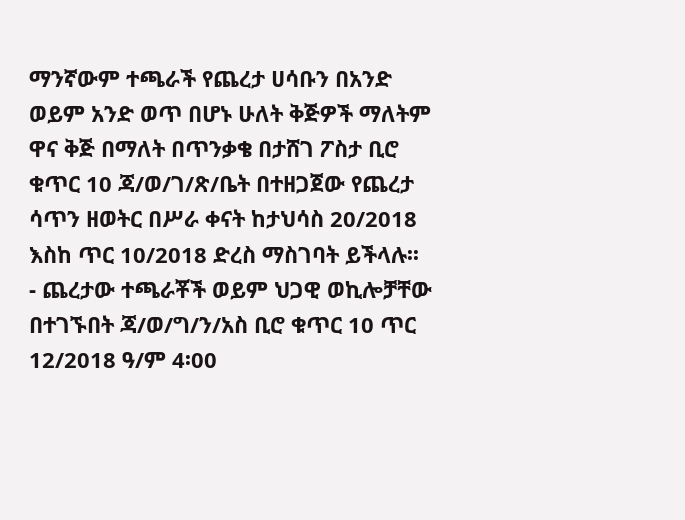ማንኛውም ተጫራች የጨረታ ሀሳቡን በአንድ ወይም አንድ ወጥ በሆኑ ሁለት ቅጅዎች ማለትም ዋና ቅጅ በማለት በጥንቃቄ በታሸገ ፖስታ ቢሮ ቁጥር 10 ጃ/ወ/ገ/ጽ/ቤት በተዘጋጀው የጨረታ ሳጥን ዘወትር በሥራ ቀናት ከታህሳስ 20/2018 እስከ ጥር 10/2018 ድረስ ማስገባት ይችላሉ፡፡
- ጨረታው ተጫራቾች ወይም ህጋዊ ወኪሎቻቸው በተገኙበት ጃ/ወ/ግ/ን/አስ ቢሮ ቁጥር 10 ጥር 12/2018 ዓ/ም 4፡00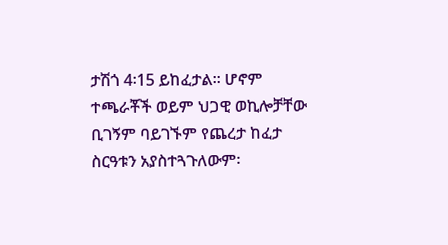ታሽጎ 4፡15 ይከፈታል፡፡ ሆኖም ተጫራቾች ወይም ህጋዊ ወኪሎቻቸው ቢገኝም ባይገኙም የጨረታ ከፈታ ስርዓቱን አያስተጓጉለውም፡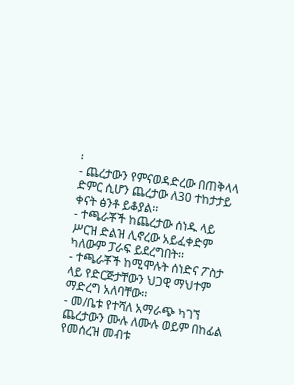፡
- ጨረታውን የምናወዳድረው በጠቅላላ ድምር ሲሆን ጨረታው ለ30 ተከታታይ ቀናት ፅንቶ ይቆያል፡፡
- ተጫራቾች ከጨረታው ሰነዱ ላይ ሥርዝ ድልዝ ሊኖረው አይፈቀድም ካለውም ፓራፍ ይደረግበት፡፡
- ተጫራቾች ከሚሞሉት ሰነድና ፖስታ ላይ የድርጅታቸውን ህጋዊ ማህተም ማድረግ አለባቸው፡፡
- መ/ቤቱ የተሻለ አማራጭ ካገኘ ጨረታውን ሙሉ ለሙሉ ወይም በከፊል የመሰረዝ መብቱ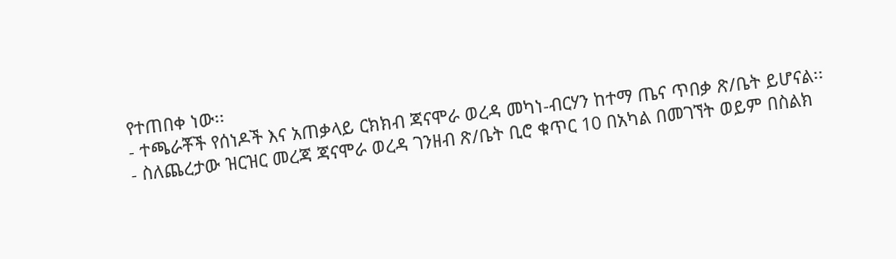የተጠበቀ ነው፡፡
- ተጫራቾች የሰነዶች እና አጠቃላይ ርክክብ ጃናሞራ ወረዳ መካነ-ብርሃን ከተማ ጤና ጥበቃ ጽ/ቤት ይሆናል፡፡
- ስለጨረታው ዝርዝር መረጃ ጃናሞራ ወረዳ ገንዘብ ጽ/ቤት ቢሮ ቁጥር 10 በአካል በመገኘት ወይም በስልክ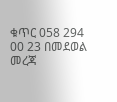ቁጥር 058 294 00 23 በመደወል መረጃ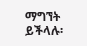ማግኘት ይችላሉ፡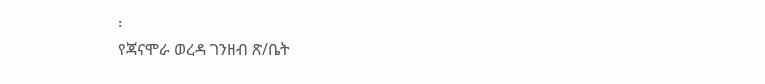፡
የጃናሞራ ወረዳ ገንዘብ ጽ/ቤት